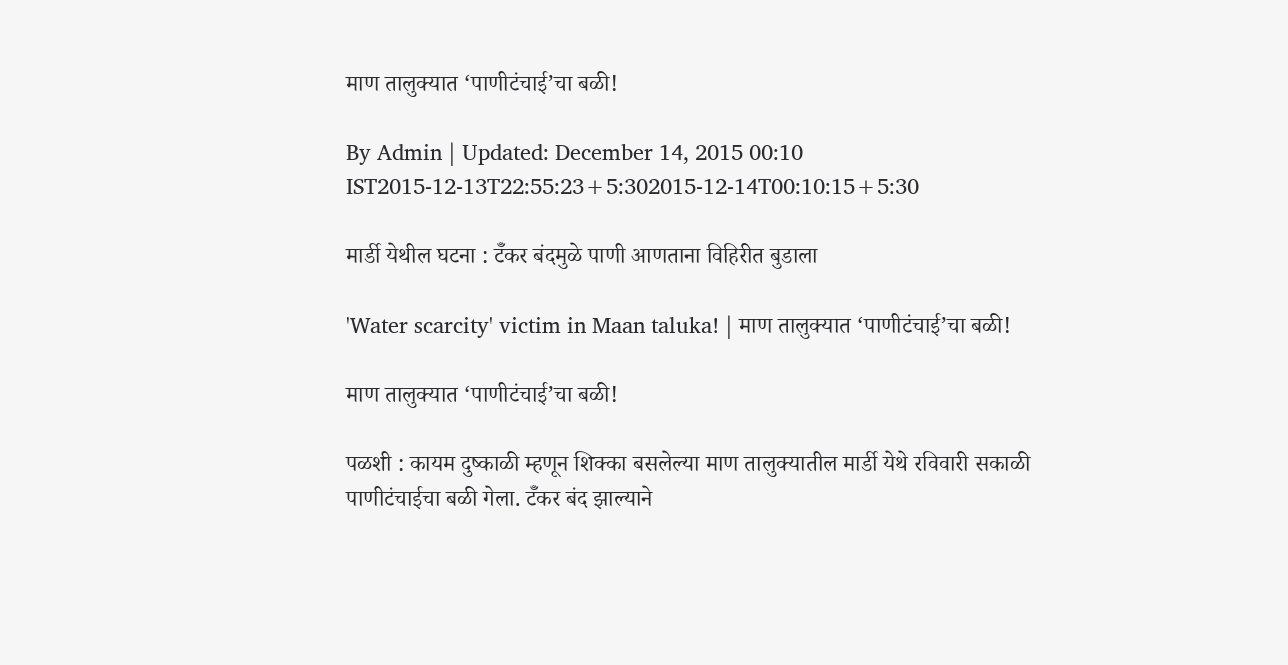माण तालुक्यात ‘पाणीटंचाई’चा बळी!

By Admin | Updated: December 14, 2015 00:10 IST2015-12-13T22:55:23+5:302015-12-14T00:10:15+5:30

मार्डी येथील घटना : टॅँकर बंदमुळे पाणी आणताना विहिरीत बुडाला

'Water scarcity' victim in Maan taluka! | माण तालुक्यात ‘पाणीटंचाई’चा बळी!

माण तालुक्यात ‘पाणीटंचाई’चा बळी!

पळशी : कायम दुष्काळी म्हणून शिक्का बसलेल्या माण तालुक्यातील मार्डी येथे रविवारी सकाळी पाणीटंचाईचा बळी गेला. टॅँकर बंद झाल्याने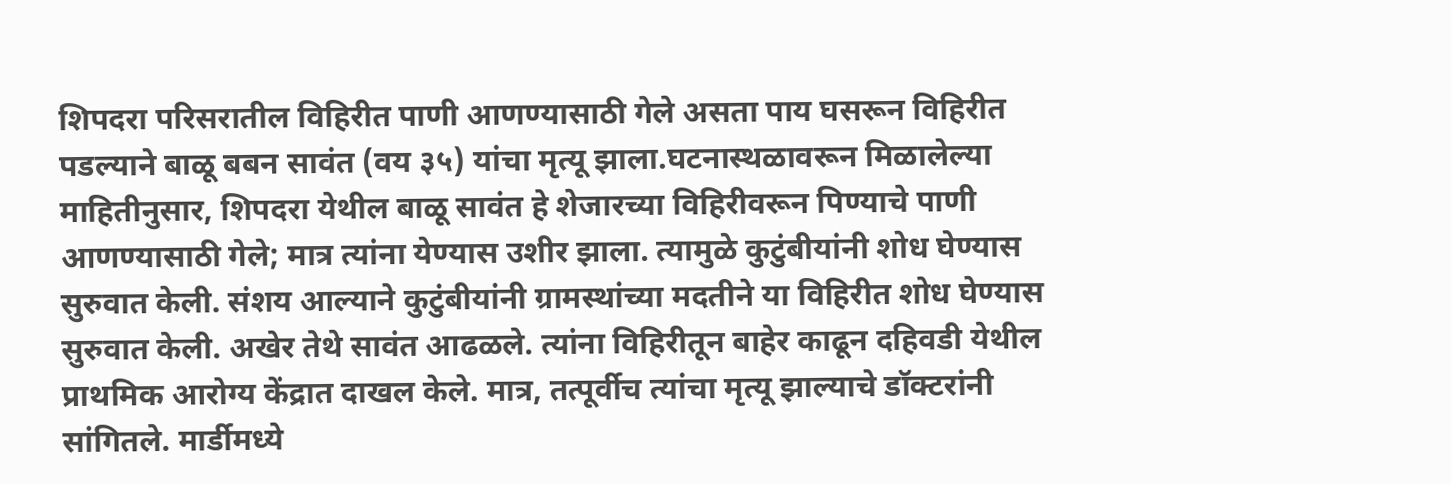शिपदरा परिसरातील विहिरीत पाणी आणण्यासाठी गेले असता पाय घसरून विहिरीत पडल्याने बाळू बबन सावंत (वय ३५) यांचा मृत्यू झाला.घटनास्थळावरून मिळालेल्या माहितीनुसार, शिपदरा येथील बाळू सावंत हे शेजारच्या विहिरीवरून पिण्याचे पाणी आणण्यासाठी गेले; मात्र त्यांना येण्यास उशीर झाला. त्यामुळे कुटुंबीयांनी शोध घेण्यास सुरुवात केली. संशय आल्याने कुटुंबीयांनी ग्रामस्थांच्या मदतीने या विहिरीत शोध घेण्यास सुरुवात केली. अखेर तेथे सावंत आढळले. त्यांना विहिरीतून बाहेर काढून दहिवडी येथील प्राथमिक आरोग्य केंद्रात दाखल केले. मात्र, तत्पूर्वीच त्यांचा मृत्यू झाल्याचे डॉक्टरांनी सांगितले. मार्डीमध्ये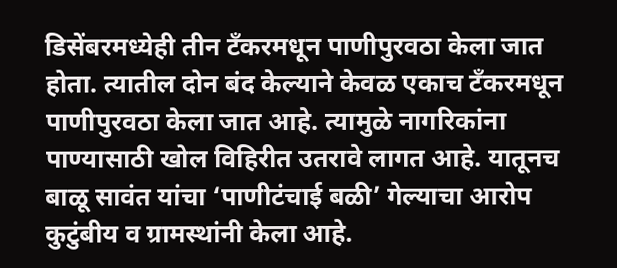डिसेंबरमध्येही तीन टँकरमधून पाणीपुरवठा केला जात होता. त्यातील दोन बंद केल्याने केवळ एकाच टँकरमधून पाणीपुरवठा केला जात आहे. त्यामुळे नागरिकांना पाण्यासाठी खोल विहिरीत उतरावे लागत आहे. यातूनच बाळू सावंत यांचा ‘पाणीटंचाई बळी’ गेल्याचा आरोप कुटुंबीय व ग्रामस्थांनी केला आहे.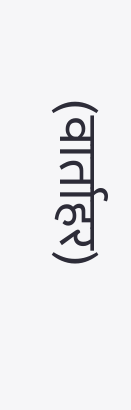(वार्ताहर)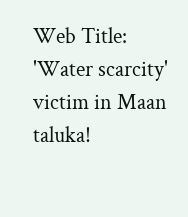Web Title: 'Water scarcity' victim in Maan taluka!